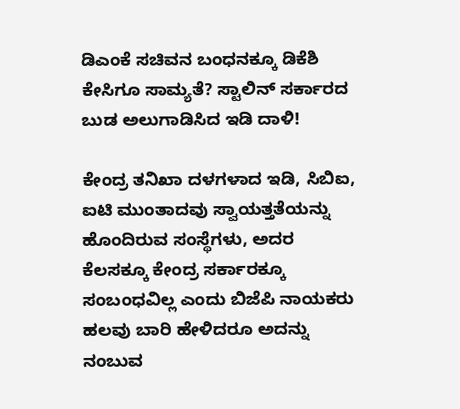ಡಿಎಂಕೆ ಸಚಿವನ ಬಂಧನಕ್ಕೂ ಡಿಕೆಶಿ ಕೇಸಿಗೂ ಸಾಮ್ಯತೆ? ಸ್ಟಾಲಿನ್ ಸರ್ಕಾರದ ಬುಡ ಅಲುಗಾಡಿಸಿದ ಇಡಿ ದಾಳಿ!

ಕೇಂದ್ರ ತನಿಖಾ ದಳಗಳಾದ ಇಡಿ, ಸಿಬಿಐ, ಐಟಿ ಮುಂತಾದವು ಸ್ವಾಯತ್ತತೆಯನ್ನು ಹೊಂದಿರುವ ಸಂಸ್ಥೆಗಳು, ಅದರ ಕೆಲಸಕ್ಕೂ ಕೇಂದ್ರ ಸರ್ಕಾರಕ್ಕೂ ಸಂಬಂಧವಿಲ್ಲ ಎಂದು ಬಿಜೆಪಿ ನಾಯಕರು ಹಲವು ಬಾರಿ ಹೇಳಿದರೂ ಅದನ್ನು ನಂಬುವ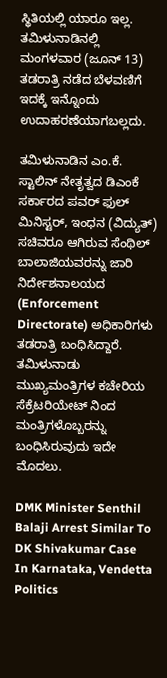ಸ್ಥಿತಿಯಲ್ಲಿ ಯಾರೂ ಇಲ್ಲ. ತಮಿಳುನಾಡಿನಲ್ಲಿ ಮಂಗಳವಾರ (ಜೂನ್ 13) ತಡರಾತ್ರಿ ನಡೆದ ಬೆಳವಣಿಗೆ ಇದಕ್ಕೆ ಇನ್ನೊಂದು ಉದಾಹರಣೆಯಾಗಬಲ್ಲದು.

ತಮಿಳುನಾಡಿನ ಎಂ.ಕೆ. ಸ್ಟಾಲಿನ್ ನೇತೃತ್ವದ ಡಿಎಂಕೆ ಸರ್ಕಾರದ ಪವರ್ ಫುಲ್ ಮಿನಿಸ್ಟರ್, ಇಂಧನ (ವಿದ್ಯುತ್) ಸಚಿವರೂ ಆಗಿರುವ ಸೆಂಥಿಲ್ ಬಾಲಾಜಿಯವರನ್ನು ಜಾರಿ ನಿರ್ದೇಶನಾಲಯದ (Enforcement Directorate) ಅಧಿಕಾರಿಗಳು ತಡರಾತ್ರಿ ಬಂಧಿಸಿದ್ದಾರೆ. ತಮಿಳುನಾಡು ಮುಖ್ಯಮಂತ್ರಿಗಳ ಕಚೇರಿಯ ಸೆಕ್ರೆಟರಿಯೇಟ್ ನಿಂದ ಮಂತ್ರಿಗಳೊಬ್ಬರನ್ನು ಬಂಧಿಸಿರುವುದು ಇದೇ ಮೊದಲು.

DMK Minister Senthil Balaji Arrest Similar To DK Shivakumar Case In Karnataka, Vendetta Politics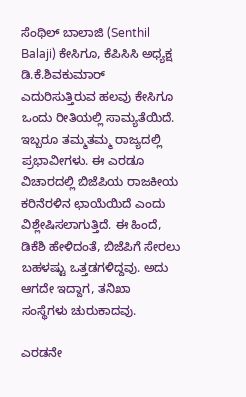ಸೆಂಥಿಲ್ ಬಾಲಾಜಿ (Senthil Balaji) ಕೇಸಿಗೂ, ಕೆಪಿಸಿಸಿ ಅಧ್ಯಕ್ಷ ಡಿ.ಕೆ.ಶಿವಕುಮಾರ್ ಎದುರಿಸುತ್ತಿರುವ ಹಲವು ಕೇಸಿಗೂ ಒಂದು ರೀತಿಯಲ್ಲಿ ಸಾಮ್ಯತೆಯಿದೆ. ಇಬ್ಬರೂ ತಮ್ಮತಮ್ಮ ರಾಜ್ಯದಲ್ಲಿ ಪ್ರಭಾವೀಗಳು. ಈ ಎರಡೂ ವಿಚಾರದಲ್ಲಿ ಬಿಜೆಪಿಯ ರಾಜಕೀಯ ಕರಿನೆರಳಿನ ಛಾಯೆಯಿದೆ ಎಂದು ವಿಶ್ಲೇಷಿಸಲಾಗುತ್ತಿದೆ. ಈ ಹಿಂದೆ, ಡಿಕೆಶಿ ಹೇಳಿದಂತೆ, ಬಿಜೆಪಿಗೆ ಸೇರಲು ಬಹಳಷ್ಟು ಒತ್ತಡಗಳಿದ್ದವು. ಅದು ಆಗದೇ ಇದ್ದಾಗ, ತನಿಖಾ ಸಂಸ್ಥೆಗಳು ಚುರುಕಾದವು.

ಎರಡನೇ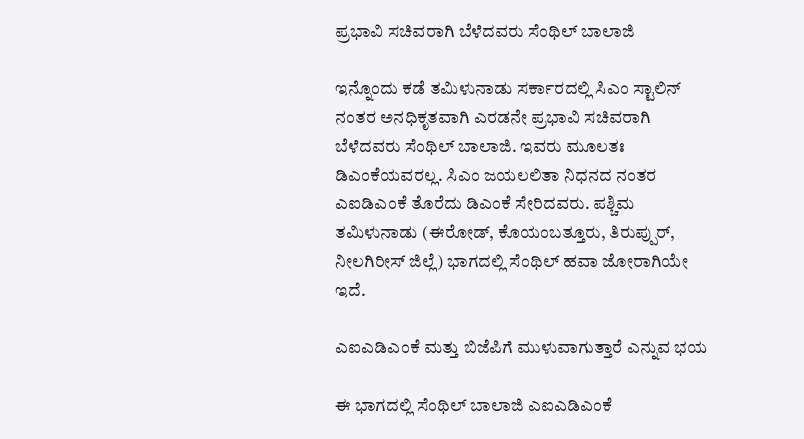ಪ್ರಭಾವಿ ಸಚಿವರಾಗಿ ಬೆಳೆದವರು ಸೆಂಥಿಲ್ ಬಾಲಾಜಿ

ಇನ್ನೊಂದು ಕಡೆ ತಮಿಳುನಾಡು ಸರ್ಕಾರದಲ್ಲಿ ಸಿಎಂ ಸ್ಟಾಲಿನ್ ನಂತರ ಅನಧಿಕೃತವಾಗಿ ಎರಡನೇ ಪ್ರಭಾವಿ ಸಚಿವರಾಗಿ ಬೆಳೆದವರು ಸೆಂಥಿಲ್ ಬಾಲಾಜಿ. ಇವರು ಮೂಲತಃ ಡಿಎಂಕೆಯವರಲ್ಲ. ಸಿಎಂ ಜಯಲಲಿತಾ ನಿಧನದ ನಂತರ ಎಐಡಿಎಂಕೆ ತೊರೆದು ಡಿಎಂಕೆ ಸೇರಿದವರು. ಪಶ್ಚಿಮ ತಮಿಳುನಾಡು (ಈರೋಡ್, ಕೊಯಂಬತ್ತೂರು, ತಿರುಪ್ಪುರ್, ನೀಲಗಿರೀಸ್ ಜಿಲ್ಲೆ) ಭಾಗದಲ್ಲಿ ಸೆಂಥಿಲ್ ಹವಾ ಜೋರಾಗಿಯೇ ಇದೆ.

ಎಐಎಡಿಎಂಕೆ ಮತ್ತು ಬಿಜೆಪಿಗೆ ಮುಳುವಾಗುತ್ತಾರೆ ಎನ್ನುವ ಭಯ

ಈ ಭಾಗದಲ್ಲಿ ಸೆಂಥಿಲ್ ಬಾಲಾಜಿ ಎಐಎಡಿಎಂಕೆ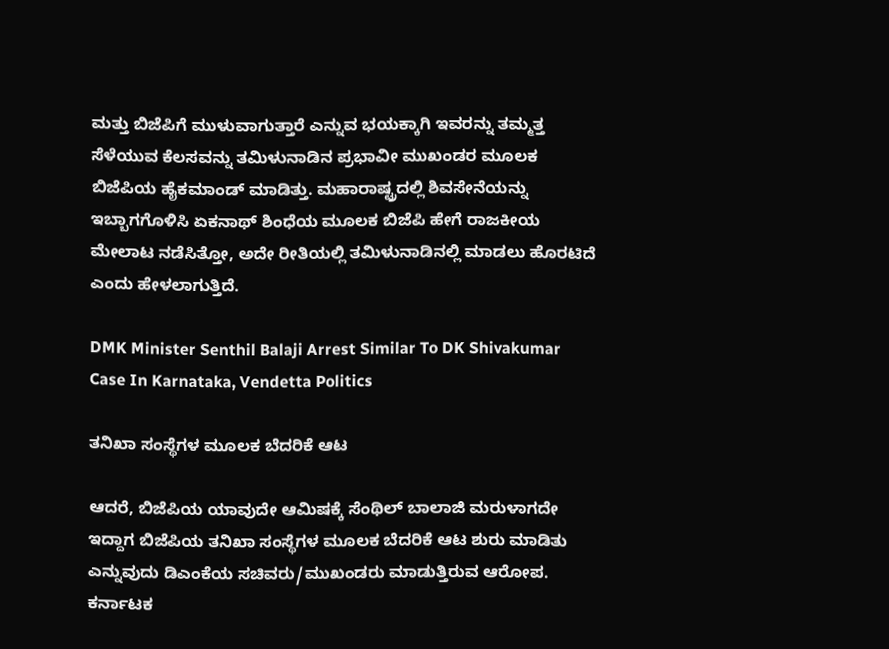ಮತ್ತು ಬಿಜೆಪಿಗೆ ಮುಳುವಾಗುತ್ತಾರೆ ಎನ್ನುವ ಭಯಕ್ಕಾಗಿ ಇವರನ್ನು ತಮ್ಮತ್ತ ಸೆಳೆಯುವ ಕೆಲಸವನ್ನು ತಮಿಳುನಾಡಿನ ಪ್ರಭಾವೀ ಮುಖಂಡರ ಮೂಲಕ ಬಿಜೆಪಿಯ ಹೈಕಮಾಂಡ್ ಮಾಡಿತ್ತು. ಮಹಾರಾಷ್ಟ್ರದಲ್ಲಿ ಶಿವಸೇನೆಯನ್ನು ಇಬ್ಬಾಗಗೊಳಿಸಿ ಏಕನಾಥ್ ಶಿಂಧೆಯ ಮೂಲಕ ಬಿಜೆಪಿ ಹೇಗೆ ರಾಜಕೀಯ ಮೇಲಾಟ ನಡೆಸಿತ್ತೋ, ಅದೇ ರೀತಿಯಲ್ಲಿ ತಮಿಳುನಾಡಿನಲ್ಲಿ ಮಾಡಲು ಹೊರಟಿದೆ ಎಂದು ಹೇಳಲಾಗುತ್ತಿದೆ.

DMK Minister Senthil Balaji Arrest Similar To DK Shivakumar Case In Karnataka, Vendetta Politics

ತನಿಖಾ ಸಂಸ್ಥೆಗಳ ಮೂಲಕ ಬೆದರಿಕೆ ಆಟ

ಆದರೆ, ಬಿಜೆಪಿಯ ಯಾವುದೇ ಆಮಿಷಕ್ಕೆ ಸೆಂಥಿಲ್ ಬಾಲಾಜಿ ಮರುಳಾಗದೇ ಇದ್ದಾಗ ಬಿಜೆಪಿಯ ತನಿಖಾ ಸಂಸ್ಥೆಗಳ ಮೂಲಕ ಬೆದರಿಕೆ ಆಟ ಶುರು ಮಾಡಿತು ಎನ್ನುವುದು ಡಿಎಂಕೆಯ ಸಚಿವರು/ಮುಖಂಡರು ಮಾಡುತ್ತಿರುವ ಆರೋಪ. ಕರ್ನಾಟಕ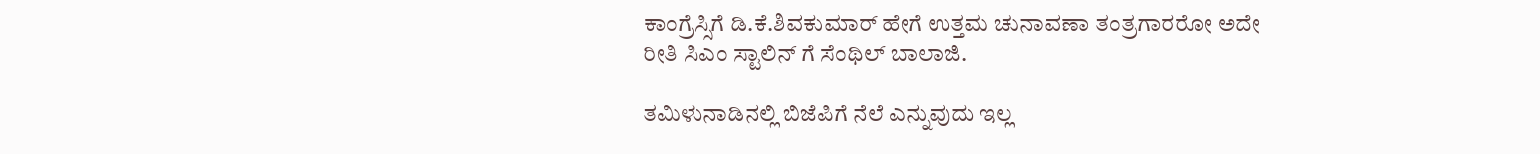ಕಾಂಗ್ರೆಸ್ಸಿಗೆ ಡಿ.ಕೆ.ಶಿವಕುಮಾರ್ ಹೇಗೆ ಉತ್ತಮ ಚುನಾವಣಾ ತಂತ್ರಗಾರರೋ ಅದೇ ರೀತಿ ಸಿಎಂ ಸ್ಟಾಲಿನ್ ಗೆ ಸೆಂಥಿಲ್ ಬಾಲಾಜಿ.

ತಮಿಳುನಾಡಿನಲ್ಲಿ ಬಿಜೆಪಿಗೆ ನೆಲೆ ಎನ್ನುವುದು ಇಲ್ಲ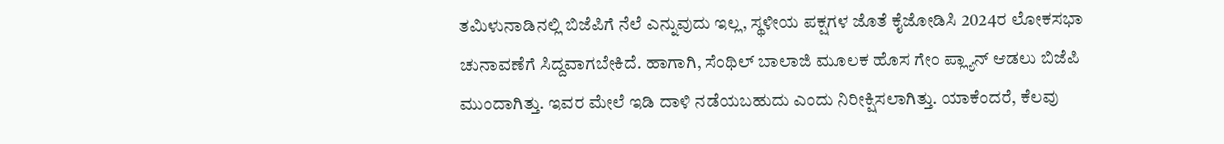ತಮಿಳುನಾಡಿನಲ್ಲಿ ಬಿಜೆಪಿಗೆ ನೆಲೆ ಎನ್ನುವುದು ಇಲ್ಲ, ಸ್ಥಳೀಯ ಪಕ್ಷಗಳ ಜೊತೆ ಕೈಜೋಡಿಸಿ 2024ರ ಲೋಕಸಭಾ ಚುನಾವಣೆಗೆ ಸಿದ್ದವಾಗಬೇಕಿದೆ. ಹಾಗಾಗಿ, ಸೆಂಥಿಲ್ ಬಾಲಾಜಿ ಮೂಲಕ ಹೊಸ ಗೇಂ ಪ್ಲ್ಯಾನ್ ಆಡಲು ಬಿಜೆಪಿ ಮುಂದಾಗಿತ್ತು. ಇವರ ಮೇಲೆ ಇಡಿ ದಾಳಿ ನಡೆಯಬಹುದು ಎಂದು ನಿರೀಕ್ಷಿಸಲಾಗಿತ್ತು. ಯಾಕೆಂದರೆ, ಕೆಲವು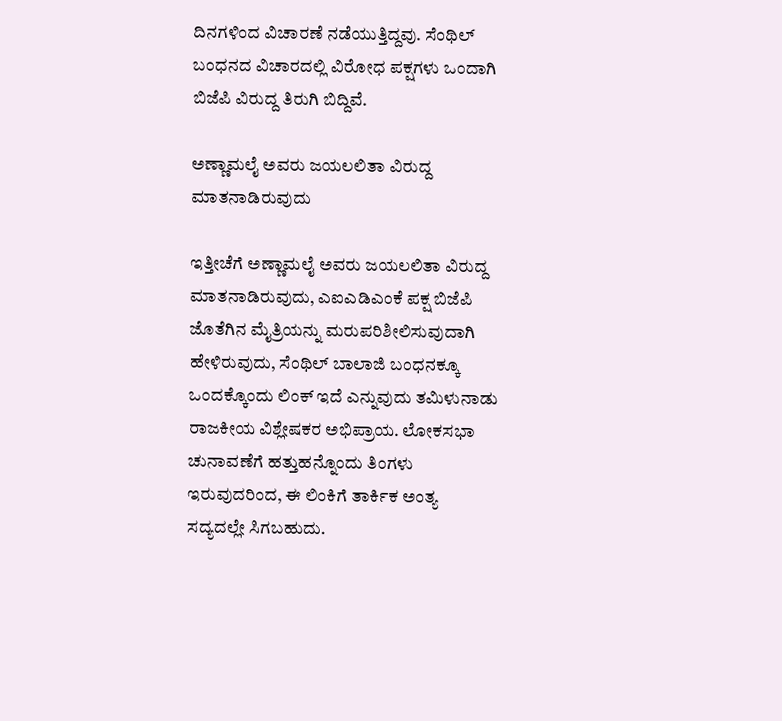ದಿನಗಳಿಂದ ವಿಚಾರಣೆ ನಡೆಯುತ್ತಿದ್ದವು. ಸೆಂಥಿಲ್ ಬಂಧನದ ವಿಚಾರದಲ್ಲಿ ವಿರೋಧ ಪಕ್ಷಗಳು ಒಂದಾಗಿ ಬಿಜೆಪಿ ವಿರುದ್ದ ತಿರುಗಿ ಬಿದ್ದಿವೆ.

ಅಣ್ಣಾಮಲೈ ಅವರು ಜಯಲಲಿತಾ ವಿರುದ್ದ ಮಾತನಾಡಿರುವುದು

ಇತ್ತೀಚೆಗೆ ಅಣ್ಣಾಮಲೈ ಅವರು ಜಯಲಲಿತಾ ವಿರುದ್ದ ಮಾತನಾಡಿರುವುದು, ಎಐಎಡಿಎಂಕೆ ಪಕ್ಷ ಬಿಜೆಪಿ ಜೊತೆಗಿನ ಮೈತ್ರಿಯನ್ನು ಮರುಪರಿಶೀಲಿಸುವುದಾಗಿ ಹೇಳಿರುವುದು, ಸೆಂಥಿಲ್ ಬಾಲಾಜಿ ಬಂಧನಕ್ಕೂ ಒಂದಕ್ಕೊಂದು ಲಿಂಕ್ ಇದೆ ಎನ್ನುವುದು ತಮಿಳುನಾಡು ರಾಜಕೀಯ ವಿಶ್ಲೇಷಕರ ಅಭಿಪ್ರಾಯ. ಲೋಕಸಭಾ ಚುನಾವಣೆಗೆ ಹತ್ತುಹನ್ನೊಂದು ತಿಂಗಳು ಇರುವುದರಿಂದ, ಈ ಲಿಂಕಿಗೆ ತಾರ್ಕಿಕ ಅಂತ್ಯ ಸದ್ಯದಲ್ಲೇ ಸಿಗಬಹುದು.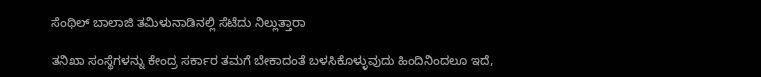ಸೆಂಥಿಲ್ ಬಾಲಾಜಿ ತಮಿಳುನಾಡಿನಲ್ಲಿ ಸೆಟೆದು ನಿಲ್ಲುತ್ತಾರಾ

ತನಿಖಾ ಸಂಸ್ಥೆಗಳನ್ನು ಕೇಂದ್ರ ಸರ್ಕಾರ ತಮಗೆ ಬೇಕಾದಂತೆ ಬಳಸಿಕೊಳ್ಳುವುದು ಹಿಂದಿನಿಂದಲೂ ಇದೆ,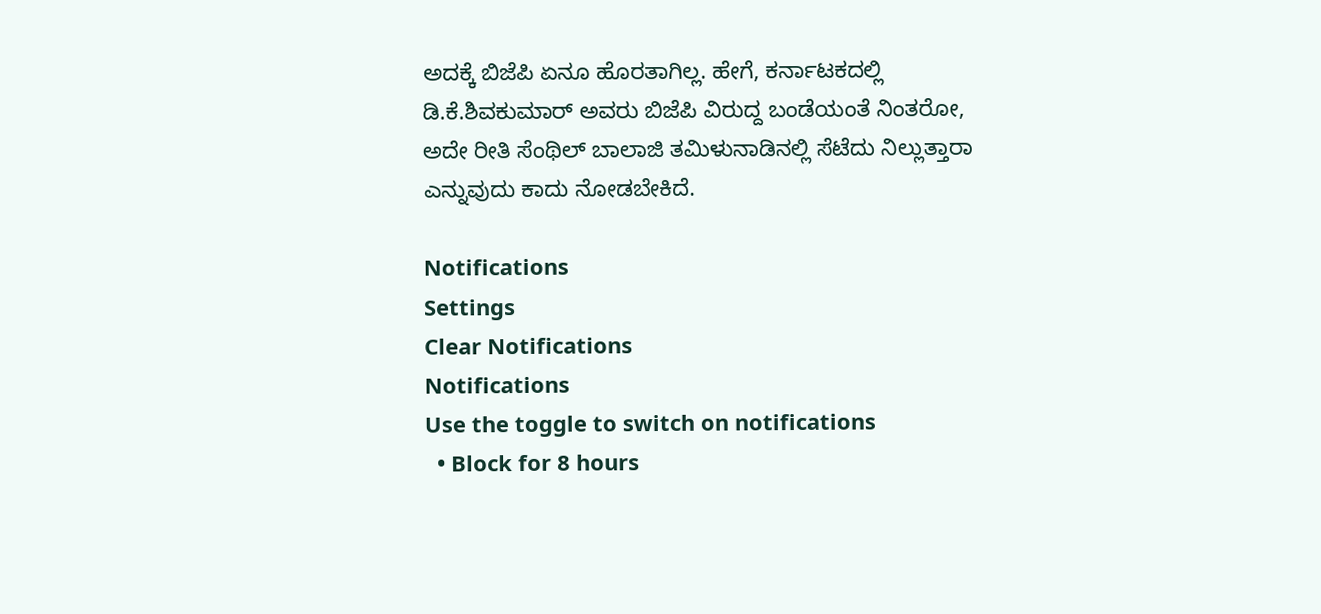ಅದಕ್ಕೆ ಬಿಜೆಪಿ ಏನೂ ಹೊರತಾಗಿಲ್ಲ. ಹೇಗೆ, ಕರ್ನಾಟಕದಲ್ಲಿ ಡಿ.ಕೆ.ಶಿವಕುಮಾರ್ ಅವರು ಬಿಜೆಪಿ ವಿರುದ್ದ ಬಂಡೆಯಂತೆ ನಿಂತರೋ, ಅದೇ ರೀತಿ ಸೆಂಥಿಲ್ ಬಾಲಾಜಿ ತಮಿಳುನಾಡಿನಲ್ಲಿ ಸೆಟೆದು ನಿಲ್ಲುತ್ತಾರಾ ಎನ್ನುವುದು ಕಾದು ನೋಡಬೇಕಿದೆ.

Notifications
Settings
Clear Notifications
Notifications
Use the toggle to switch on notifications
  • Block for 8 hours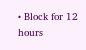• Block for 12 hours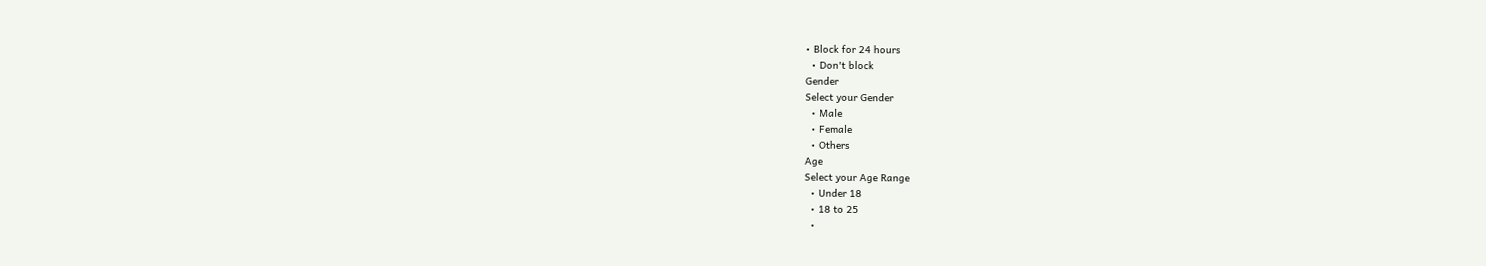• Block for 24 hours
  • Don't block
Gender
Select your Gender
  • Male
  • Female
  • Others
Age
Select your Age Range
  • Under 18
  • 18 to 25
  •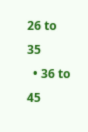26 to 35
  • 36 to 45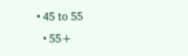• 45 to 55
  • 55+